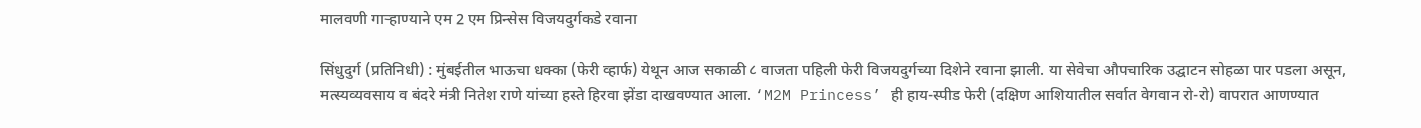मालवणी गाऱ्हाण्याने एम 2 एम प्रिन्सेस विजयदुर्गकडे रवाना

सिंधुदुर्ग (प्रतिनिधी) : मुंबईतील भाऊचा धक्का (फेरी व्हार्फ) येथून आज सकाळी ८ वाजता पहिली फेरी विजयदुर्गच्या दिशेने रवाना झाली. या सेवेचा औपचारिक उद्घाटन सोहळा पार पडला असून, मत्स्यव्यवसाय व बंदरे मंत्री नितेश राणे यांच्या हस्ते हिरवा झेंडा दाखवण्यात आला. ‘M2M Princess’ ही हाय-स्पीड फेरी (दक्षिण आशियातील सर्वात वेगवान रो-रो) वापरात आणण्यात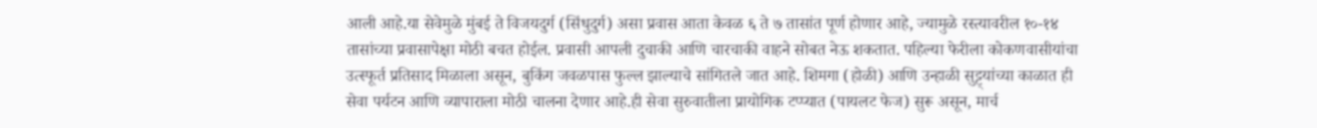आली आहे.या सेवेमुळे मुंबई ते विजयदुर्ग (सिंधुदुर्ग) असा प्रवास आता केवळ ६ ते ७ तासांत पूर्ण होणार आहे, ज्यामुळे रस्त्यावरील १०-१४ तासांच्या प्रवासापेक्षा मोठी बचत होईल. प्रवासी आपली दुचाकी आणि चारचाकी वाहने सोबत नेऊ शकतात. पहिल्या फेरीला कोकणवासीयांचा उत्स्फूर्त प्रतिसाद मिळाला असून, बुकिंग जवळपास फुल्ल झाल्याचे सांगितले जात आहे. शिमगा (होळी) आणि उन्हाळी सुट्ट्यांच्या काळात ही सेवा पर्यटन आणि व्यापाराला मोठी चालना देणार आहे.ही सेवा सुरुवातीला प्रायोगिक टप्प्यात (पायलट फेज) सुरू असून, मार्च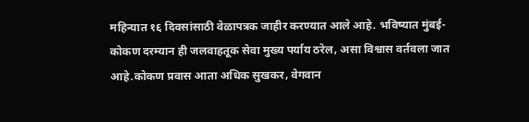महिन्यात १६ दिवसांसाठी वेळापत्रक जाहीर करण्यात आले आहे. भविष्यात मुंबई-कोकण दरम्यान ही जलवाहतूक सेवा मुख्य पर्याय ठरेल, असा विश्वास वर्तवला जात आहे.कोकण प्रवास आता अधिक सुखकर, वेगवान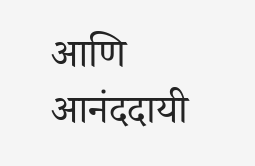आणि आनंददायी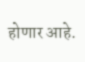होणार आहे.